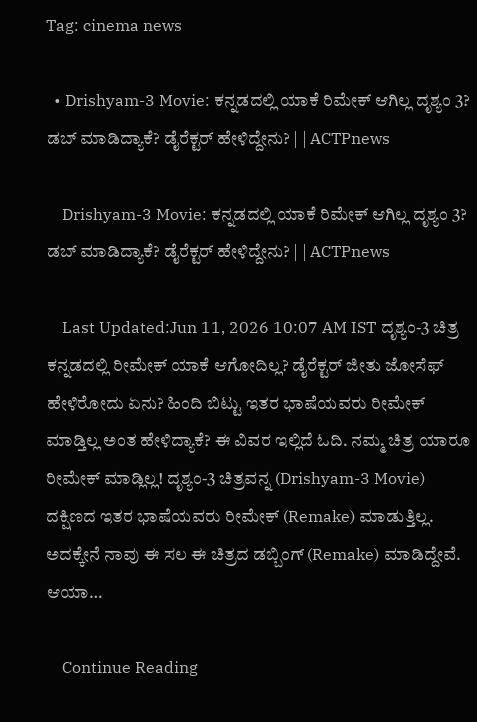Tag: cinema news

  • Drishyam-3 Movie: ಕನ್ನಡದಲ್ಲಿ ಯಾಕೆ ರಿಮೇಕ್ ಆಗಿಲ್ಲ ದೃಶ್ಯಂ 3? ಡಬ್ ಮಾಡಿದ್ಯಾಕೆ? ಡೈರೆಕ್ಟರ್ ಹೇಳಿದ್ದೇನು? | | ACTPnews

    Drishyam-3 Movie: ಕನ್ನಡದಲ್ಲಿ ಯಾಕೆ ರಿಮೇಕ್ ಆಗಿಲ್ಲ ದೃಶ್ಯಂ 3? ಡಬ್ ಮಾಡಿದ್ಯಾಕೆ? ಡೈರೆಕ್ಟರ್ ಹೇಳಿದ್ದೇನು? | | ACTPnews

    Last Updated:Jun 11, 2026 10:07 AM IST ದೃಶ್ಯಂ-3 ಚಿತ್ರ ಕನ್ನಡದಲ್ಲಿ ರೀಮೇಕ್ ಯಾಕೆ ಆಗೋದಿಲ್ಲ? ಡೈರೆಕ್ಟರ್ ಜೀತು ಜೋಸೆಫ್ ಹೇಳಿರೋದು ಏನು? ಹಿಂದಿ ಬಿಟ್ಟು ಇತರ ಭಾಷೆಯವರು ರೀಮೇಕ್ ಮಾಡ್ತಿಲ್ಲ ಅಂತ ಹೇಳಿದ್ಯಾಕೆ? ಈ ವಿವರ ಇಲ್ಲಿದೆ ಓದಿ. ನಮ್ಮ ಚಿತ್ರ ಯಾರೂ ರೀಮೇಕ್ ಮಾಡ್ಲಿಲ್ಲ! ದೃಶ್ಯಂ-3 ಚಿತ್ರವನ್ನ (Drishyam-3 Movie) ದಕ್ಷಿಣದ ಇತರ ಭಾಷೆಯವರು ರೀಮೇಕ್ (Remake) ಮಾಡುತ್ತಿಲ್ಲ. ಅದಕ್ಕೇನೆ ನಾವು ಈ ಸಲ ಈ ಚಿತ್ರದ ಡಬ್ಬಿಂಗ್ (Remake) ಮಾಡಿದ್ದೇವೆ. ಆಯಾ…

    Continue Reading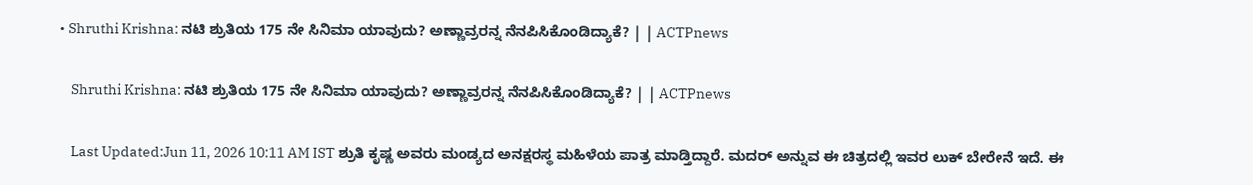• Shruthi Krishna: ನಟಿ ಶ್ರುತಿಯ 175 ನೇ ಸಿನಿಮಾ ಯಾವುದು? ಅಣ್ಣಾವ್ರರನ್ನ ನೆನಪಿಸಿಕೊಂಡಿದ್ಯಾಕೆ? | | ACTPnews

    Shruthi Krishna: ನಟಿ ಶ್ರುತಿಯ 175 ನೇ ಸಿನಿಮಾ ಯಾವುದು? ಅಣ್ಣಾವ್ರರನ್ನ ನೆನಪಿಸಿಕೊಂಡಿದ್ಯಾಕೆ? | | ACTPnews

    Last Updated:Jun 11, 2026 10:11 AM IST ಶ್ರುತಿ ಕೃಷ್ಣ ಅವರು ಮಂಡ್ಯದ ಅನಕ್ಷರಸ್ಥ ಮಹಿಳೆಯ ಪಾತ್ರ ಮಾಡ್ತಿದ್ದಾರೆ. ಮದರ್ ಅನ್ನುವ ಈ ಚಿತ್ರದಲ್ಲಿ ಇವರ ಲುಕ್ ಬೇರೇನೆ ಇದೆ. ಈ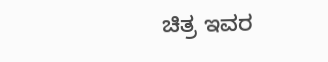ಚಿತ್ರ ಇವರ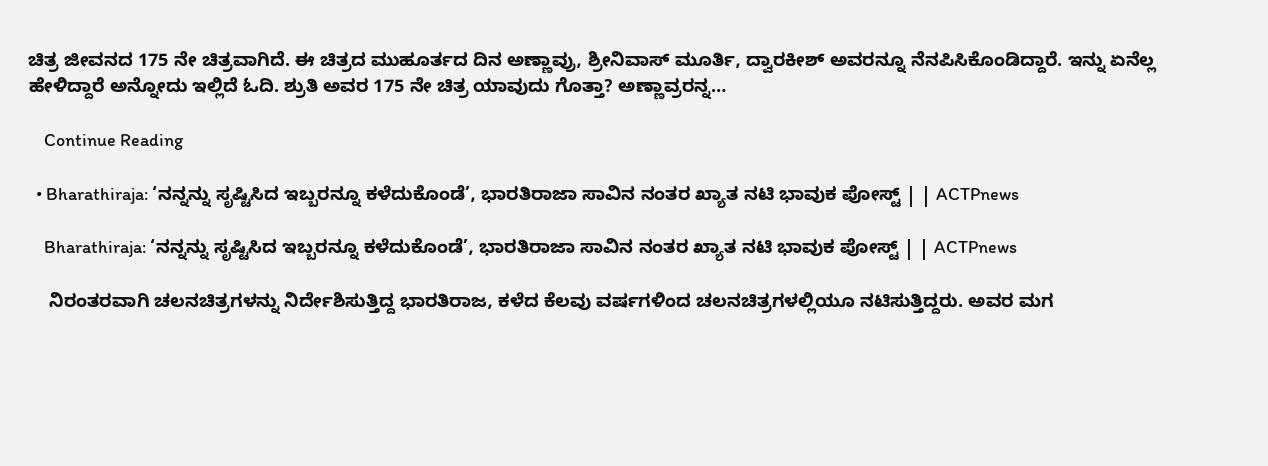ಚಿತ್ರ ಜೀವನದ 175 ನೇ ಚಿತ್ರವಾಗಿದೆ. ಈ ಚಿತ್ರದ ಮುಹೂರ್ತದ ದಿನ ಅಣ್ಣಾವ್ರು, ಶ್ರೀನಿವಾಸ್ ಮೂರ್ತಿ, ದ್ವಾರಕೀಶ್ ಅವರನ್ನೂ ನೆನಪಿಸಿಕೊಂಡಿದ್ದಾರೆ. ಇನ್ನು ಏನೆಲ್ಲ ಹೇಳಿದ್ದಾರೆ ಅನ್ನೋದು ಇಲ್ಲಿದೆ ಓದಿ. ಶ್ರುತಿ ಅವರ 175 ನೇ ಚಿತ್ರ ಯಾವುದು ಗೊತ್ತಾ? ಅಣ್ಣಾವ್ರರನ್ನ…

    Continue Reading

  • Bharathiraja: ‘ನನ್ನನ್ನು ಸೃಷ್ಟಿಸಿದ ಇಬ್ಬರನ್ನೂ ಕಳೆದುಕೊಂಡೆ’, ಭಾರತಿರಾಜಾ ಸಾವಿನ ನಂತರ ಖ್ಯಾತ ನಟಿ ಭಾವುಕ ಪೋಸ್ಟ್ | | ACTPnews

    Bharathiraja: ‘ನನ್ನನ್ನು ಸೃಷ್ಟಿಸಿದ ಇಬ್ಬರನ್ನೂ ಕಳೆದುಕೊಂಡೆ’, ಭಾರತಿರಾಜಾ ಸಾವಿನ ನಂತರ ಖ್ಯಾತ ನಟಿ ಭಾವುಕ ಪೋಸ್ಟ್ | | ACTPnews

    ನಿರಂತರವಾಗಿ ಚಲನಚಿತ್ರಗಳನ್ನು ನಿರ್ದೇಶಿಸುತ್ತಿದ್ದ ಭಾರತಿರಾಜ, ಕಳೆದ ಕೆಲವು ವರ್ಷಗಳಿಂದ ಚಲನಚಿತ್ರಗಳಲ್ಲಿಯೂ ನಟಿಸುತ್ತಿದ್ದರು. ಅವರ ಮಗ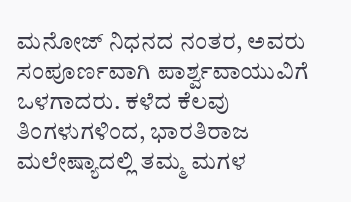ಮನೋಜ್ ನಿಧನದ ನಂತರ, ಅವರು ಸಂಪೂರ್ಣವಾಗಿ ಪಾರ್ಶ್ವವಾಯುವಿಗೆ ಒಳಗಾದರು. ಕಳೆದ ಕೆಲವು ತಿಂಗಳುಗಳಿಂದ, ಭಾರತಿರಾಜ ಮಲೇಷ್ಯಾದಲ್ಲಿ ತಮ್ಮ ಮಗಳ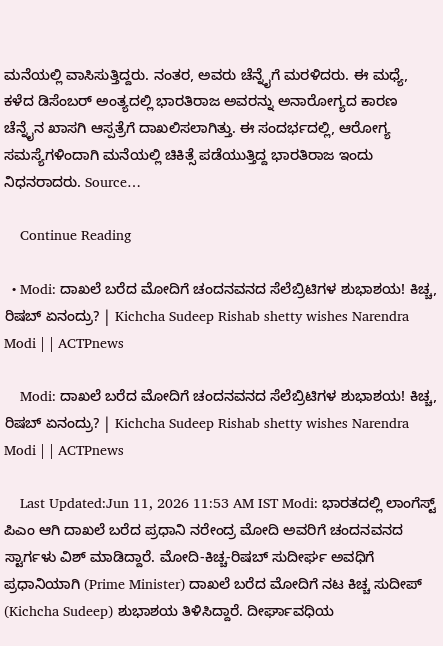ಮನೆಯಲ್ಲಿ ವಾಸಿಸುತ್ತಿದ್ದರು. ನಂತರ, ಅವರು ಚೆನ್ನೈಗೆ ಮರಳಿದರು. ಈ ಮಧ್ಯೆ, ಕಳೆದ ಡಿಸೆಂಬರ್ ಅಂತ್ಯದಲ್ಲಿ ಭಾರತಿರಾಜ ಅವರನ್ನು ಅನಾರೋಗ್ಯದ ಕಾರಣ ಚೆನ್ನೈನ ಖಾಸಗಿ ಆಸ್ಪತ್ರೆಗೆ ದಾಖಲಿಸಲಾಗಿತ್ತು. ಈ ಸಂದರ್ಭದಲ್ಲಿ, ಆರೋಗ್ಯ ಸಮಸ್ಯೆಗಳಿಂದಾಗಿ ಮನೆಯಲ್ಲಿ ಚಿಕಿತ್ಸೆ ಪಡೆಯುತ್ತಿದ್ದ ಭಾರತಿರಾಜ ಇಂದು ನಿಧನರಾದರು. Source…

    Continue Reading

  • Modi: ದಾಖಲೆ ಬರೆದ ಮೋದಿಗೆ ಚಂದನವನದ ಸೆಲೆಬ್ರಿಟಿಗಳ ಶುಭಾಶಯ! ಕಿಚ್ಚ, ರಿಷಬ್ ಏನಂದ್ರು? | Kichcha Sudeep Rishab shetty wishes Narendra Modi | | ACTPnews

    Modi: ದಾಖಲೆ ಬರೆದ ಮೋದಿಗೆ ಚಂದನವನದ ಸೆಲೆಬ್ರಿಟಿಗಳ ಶುಭಾಶಯ! ಕಿಚ್ಚ, ರಿಷಬ್ ಏನಂದ್ರು? | Kichcha Sudeep Rishab shetty wishes Narendra Modi | | ACTPnews

    Last Updated:Jun 11, 2026 11:53 AM IST Modi: ಭಾರತದಲ್ಲಿ ಲಾಂಗೆಸ್ಟ್ ಪಿಎಂ ಆಗಿ ದಾಖಲೆ ಬರೆದ ಪ್ರಧಾನಿ ನರೇಂದ್ರ ಮೋದಿ ಅವರಿಗೆ ಚಂದನವನದ ಸ್ಟಾರ್ಗಳು ವಿಶ್ ಮಾಡಿದ್ದಾರೆ. ಮೋದಿ-ಕಿಚ್ಚ-ರಿಷಬ್ ಸುದೀರ್ಘ ಅವಧಿಗೆ ಪ್ರಧಾನಿಯಾಗಿ (Prime Minister) ದಾಖಲೆ‌ ಬರೆದ ಮೋದಿಗೆ ನಟ‌ ಕಿಚ್ಚ ಸುದೀಪ್ (Kichcha Sudeep) ಶುಭಾಶಯ ತಿಳಿಸಿದ್ದಾರೆ. ದೀರ್ಘಾವಧಿಯ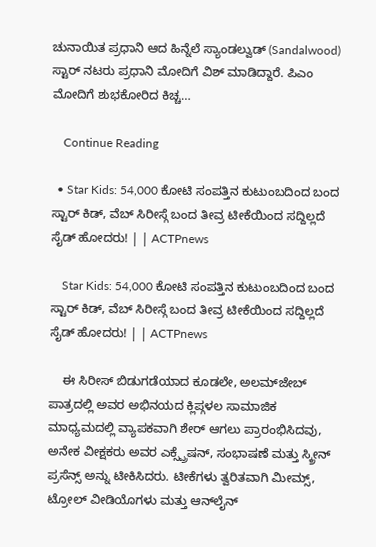ಚುನಾಯಿತ ಪ್ರಧಾನಿ ಆದ ಹಿನ್ನೆಲೆ‌‌‌ ಸ್ಯಾಂಡಲ್ವುಡ್ (Sandalwood) ಸ್ಟಾರ್ ನಟರು ಪ್ರಧಾನಿ ಮೋದಿಗೆ ವಿಶ್ ಮಾಡಿದ್ದಾರೆ. ಪಿಎಂ ಮೋದಿಗೆ ಶುಭಕೋರಿದ ಕಿಚ್ಚ…

    Continue Reading

  • Star Kids: 54,000 ಕೋಟಿ ಸಂಪತ್ತಿನ ಕುಟುಂಬದಿಂದ ಬಂದ ಸ್ಟಾರ್ ಕಿಡ್, ವೆಬ್ ಸಿರೀಸ್ಗೆ ಬಂದ ತೀವ್ರ ಟೀಕೆಯಿಂದ ಸದ್ದಿಲ್ಲದೆ ಸೈಡ್ ಹೋದರು! | | ACTPnews

    Star Kids: 54,000 ಕೋಟಿ ಸಂಪತ್ತಿನ ಕುಟುಂಬದಿಂದ ಬಂದ ಸ್ಟಾರ್ ಕಿಡ್, ವೆಬ್ ಸಿರೀಸ್ಗೆ ಬಂದ ತೀವ್ರ ಟೀಕೆಯಿಂದ ಸದ್ದಿಲ್ಲದೆ ಸೈಡ್ ಹೋದರು! | | ACTPnews

    ಈ ಸಿರೀಸ್ ಬಿಡುಗಡೆಯಾದ ಕೂಡಲೇ, ಅಲಮ್‌ಜೇಬ್ ಪಾತ್ರದಲ್ಲಿ ಅವರ ಅಭಿನಯದ ಕ್ಲಿಪ್ಗಳಲ ಸಾಮಾಜಿಕ ಮಾಧ್ಯಮದಲ್ಲಿ ವ್ಯಾಪಕವಾಗಿ ಶೇರ್ ಆಗಲು ಪ್ರಾರಂಭಿಸಿದವು, ಅನೇಕ ವೀಕ್ಷಕರು ಅವರ ಎಕ್ಸ್ಪ್ರೆಷನ್, ಸಂಭಾಷಣೆ ಮತ್ತು ಸ್ಕ್ರೀನ್ ಪ್ರಸೆನ್ಸ್ ಅನ್ನು ಟೀಕಿಸಿದರು. ಟೀಕೆಗಳು ತ್ವರಿತವಾಗಿ ಮೀಮ್ಸ್, ಟ್ರೋಲ್ ವೀಡಿಯೊಗಳು ಮತ್ತು ಆನ್‌ಲೈನ್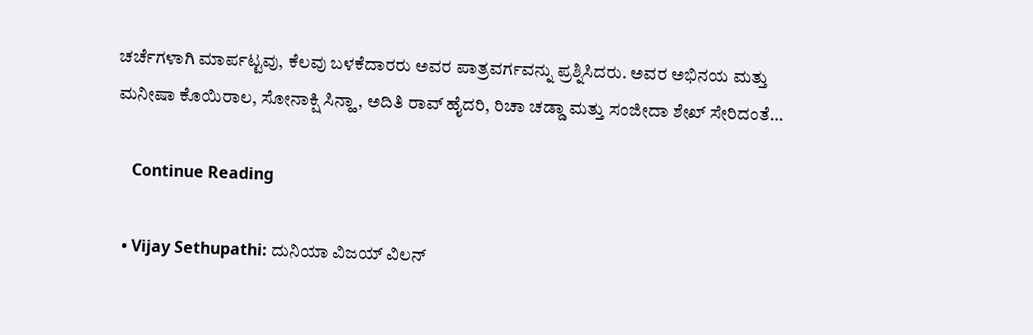ಚರ್ಚೆಗಳಾಗಿ ಮಾರ್ಪಟ್ಟವು, ಕೆಲವು ಬಳಕೆದಾರರು ಅವರ ಪಾತ್ರವರ್ಗವನ್ನು ಪ್ರಶ್ನಿಸಿದರು. ಅವರ ಅಭಿನಯ ಮತ್ತು ಮನೀಷಾ ಕೊಯಿರಾಲ, ಸೋನಾಕ್ಷಿ ಸಿನ್ಹಾ, ಅದಿತಿ ರಾವ್ ಹೈದರಿ, ರಿಚಾ ಚಡ್ಡಾ ಮತ್ತು ಸಂಜೀದಾ ಶೇಖ್ ಸೇರಿದಂತೆ…

    Continue Reading

  • Vijay Sethupathi: ದುನಿಯಾ ವಿಜಯ್ ವಿಲನ್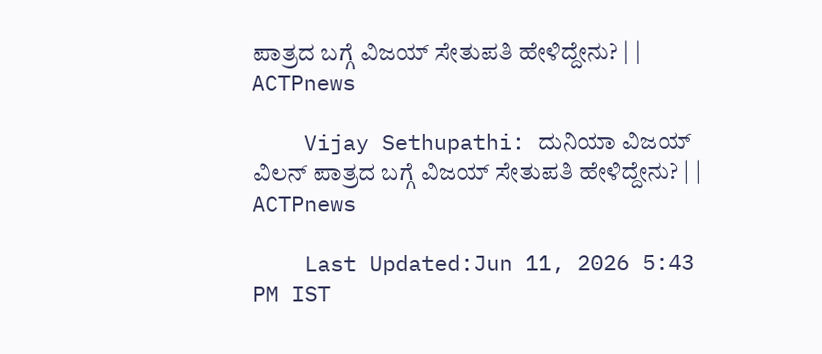ಪಾತ್ರದ ಬಗ್ಗೆ ವಿಜಯ್ ಸೇತುಪತಿ ಹೇಳಿದ್ದೇನು? | | ACTPnews

    Vijay Sethupathi: ದುನಿಯಾ ವಿಜಯ್ ವಿಲನ್ ಪಾತ್ರದ ಬಗ್ಗೆ ವಿಜಯ್ ಸೇತುಪತಿ ಹೇಳಿದ್ದೇನು? | | ACTPnews

    Last Updated:Jun 11, 2026 5:43 PM IST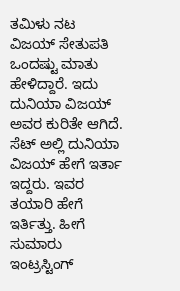ತಮಿಳು ನಟ ವಿಜಯ್ ಸೇತುಪತಿ ಒಂದಷ್ಟು ಮಾತು ಹೇಳಿದ್ದಾರೆ. ಇದು ದುನಿಯಾ ವಿಜಯ್ ಅವರ ಕುರಿತೇ ಆಗಿದೆ. ಸೆಟ್ ಅಲ್ಲಿ ದುನಿಯಾ ವಿಜಯ್ ಹೇಗೆ ಇರ್ತಾ ಇದ್ದರು. ಇವರ ತಯಾರಿ ಹೇಗೆ ಇರ್ತಿತ್ತು. ಹೀಗೆ ಸುಮಾರು ಇಂಟ್ರಸ್ಟಿಂಗ್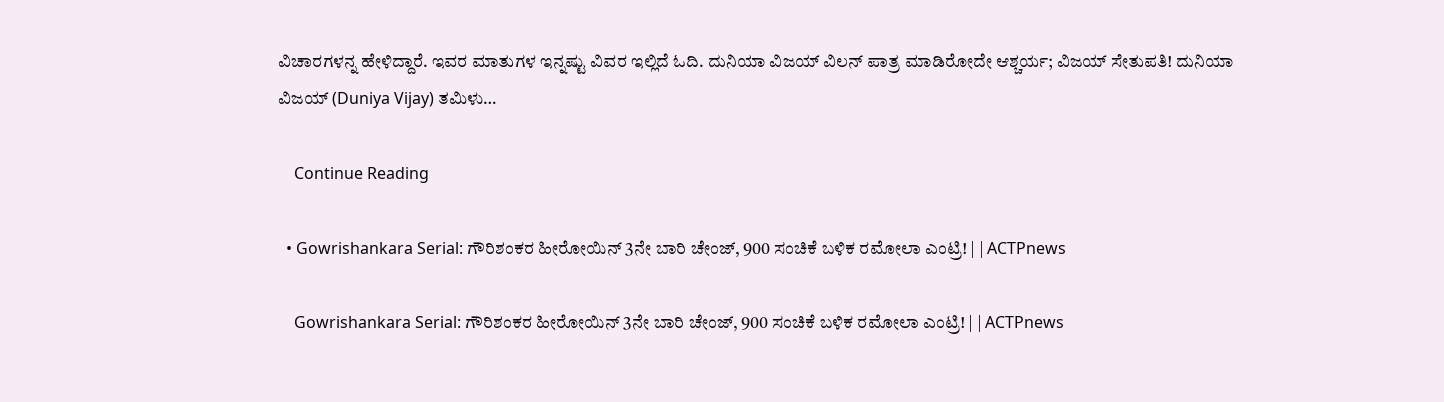ವಿಚಾರಗಳನ್ನ ಹೇಳಿದ್ದಾರೆ. ಇವರ ಮಾತುಗಳ ಇನ್ನಷ್ಟು ವಿವರ ಇಲ್ಲಿದೆ ಓದಿ. ದುನಿಯಾ ವಿಜಯ್ ವಿಲನ್ ಪಾತ್ರ ಮಾಡಿರೋದೇ ಆಶ್ಚರ್ಯ; ವಿಜಯ್ ಸೇತುಪತಿ! ದುನಿಯಾ ವಿಜಯ್ (Duniya Vijay) ತಮಿಳು…

    Continue Reading

  • Gowrishankara Serial: ಗೌರಿಶಂಕರ ಹೀರೋಯಿನ್ 3ನೇ ಬಾರಿ ಚೇಂಜ್, 900 ಸಂಚಿಕೆ ಬಳಿಕ ರಮೋಲಾ ಎಂಟ್ರಿ! | | ACTPnews

    Gowrishankara Serial: ಗೌರಿಶಂಕರ ಹೀರೋಯಿನ್ 3ನೇ ಬಾರಿ ಚೇಂಜ್, 900 ಸಂಚಿಕೆ ಬಳಿಕ ರಮೋಲಾ ಎಂಟ್ರಿ! | | ACTPnews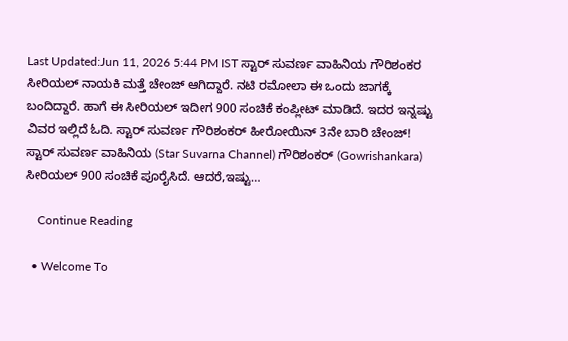Last Updated:Jun 11, 2026 5:44 PM IST ಸ್ಟಾರ್ ಸುವರ್ಣ ವಾಹಿನಿಯ ಗೌರಿಶಂಕರ ಸೀರಿಯಲ್ ನಾಯಕಿ ಮತ್ತೆ ಚೇಂಜ್ ಆಗಿದ್ದಾರೆ. ನಟಿ ರಮೋಲಾ ಈ ಒಂದು ಜಾಗಕ್ಕೆ ಬಂದಿದ್ದಾರೆ. ಹಾಗೆ ಈ ಸೀರಿಯಲ್ ಇದೀಗ 900 ಸಂಚಿಕೆ ಕಂಪ್ಲೀಟ್ ಮಾಡಿದೆ. ಇದರ ಇನ್ನಷ್ಟು ವಿವರ ಇಲ್ಲಿದೆ ಓದಿ. ಸ್ಟಾರ್ ಸುವರ್ಣ ಗೌರಿಶಂಕರ್ ಹೀರೋಯಿನ್ 3ನೇ ಬಾರಿ ಚೇಂಜ್! ಸ್ಟಾರ್ ಸುವರ್ಣ ವಾಹಿನಿಯ (Star Suvarna Channel) ಗೌರಿಶಂಕರ್ (Gowrishankara) ಸೀರಿಯಲ್ 900 ಸಂಚಿಕೆ ಪೂರೈಸಿದೆ. ಆದರೆ,ಇಷ್ಟು…

    Continue Reading

  • Welcome To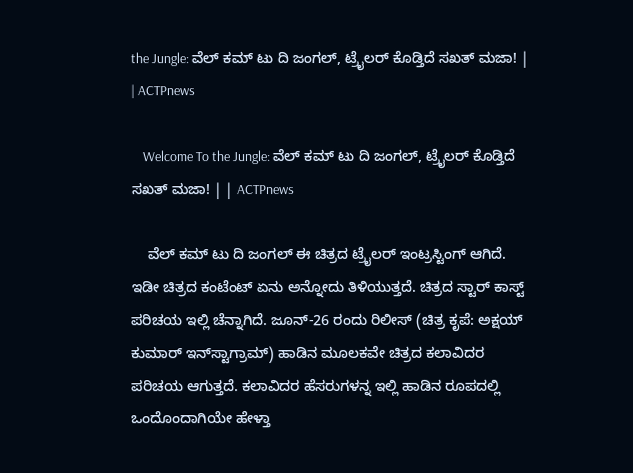the Jungle: ವೆಲ್ ಕಮ್ ಟು ದಿ ಜಂಗಲ್, ಟ್ರೈಲರ್ ಕೊಡ್ತಿದೆ ಸಖತ್ ಮಜಾ! | | ACTPnews

    Welcome To the Jungle: ವೆಲ್ ಕಮ್ ಟು ದಿ ಜಂಗಲ್, ಟ್ರೈಲರ್ ಕೊಡ್ತಿದೆ ಸಖತ್ ಮಜಾ! | | ACTPnews

    ವೆಲ್‌ ಕಮ್‌ ಟು ದಿ ಜಂಗಲ್ ಈ ಚಿತ್ರದ ಟ್ರೈಲರ್ ಇಂಟ್ರಸ್ಟಿಂಗ್ ಆಗಿದೆ. ಇಡೀ ಚಿತ್ರದ ಕಂಟೆಂಟ್ ಏನು ಅನ್ನೋದು ತಿಳಿಯುತ್ತದೆ. ಚಿತ್ರದ ಸ್ಟಾರ್ ಕಾಸ್ಟ್ ಪರಿಚಯ ಇಲ್ಲಿ ಚೆನ್ನಾಗಿದೆ. ಜೂನ್-26 ರಂದು ರಿಲೀಸ್ (ಚಿತ್ರ ಕೃಪೆ: ಅಕ್ಷಯ್ ಕುಮಾರ್ ಇನ್‌ಸ್ಟಾಗ್ರಾಮ್) ಹಾಡಿನ ಮೂಲಕವೇ ಚಿತ್ರದ ಕಲಾವಿದರ ಪರಿಚಯ ಆಗುತ್ತದೆ. ಕಲಾವಿದರ ಹೆಸರುಗಳನ್ನ ಇಲ್ಲಿ ಹಾಡಿನ ರೂಪದಲ್ಲಿ ಒಂದೊಂದಾಗಿಯೇ ಹೇಳ್ತಾ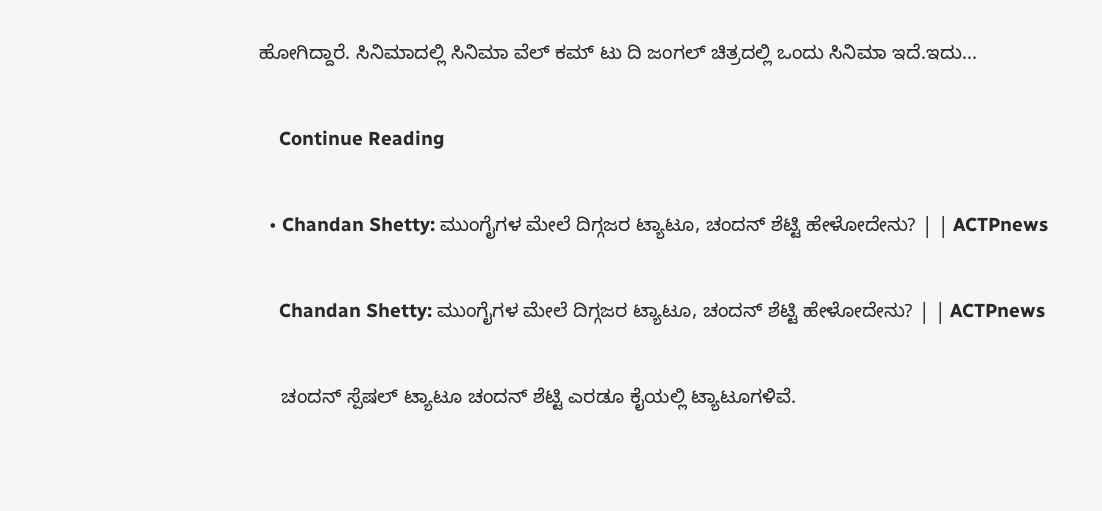ಹೋಗಿದ್ದಾರೆ. ಸಿನಿಮಾದಲ್ಲಿ ಸಿನಿಮಾ ವೆಲ್‌ ಕಮ್‌ ಟು ದಿ ಜಂಗಲ್ ಚಿತ್ರದಲ್ಲಿ ಒಂದು ಸಿನಿಮಾ ಇದೆ.ಇದು…

    Continue Reading

  • Chandan Shetty: ಮುಂಗೈಗಳ ಮೇಲೆ ದಿಗ್ಗಜರ ಟ್ಯಾಟೂ, ಚಂದನ್ ಶೆಟ್ಟಿ ಹೇಳೋದೇನು? | | ACTPnews

    Chandan Shetty: ಮುಂಗೈಗಳ ಮೇಲೆ ದಿಗ್ಗಜರ ಟ್ಯಾಟೂ, ಚಂದನ್ ಶೆಟ್ಟಿ ಹೇಳೋದೇನು? | | ACTPnews

    ಚಂದನ್ ಸ್ಪೆಷಲ್ ಟ್ಯಾಟೂ ಚಂದನ್ ಶೆಟ್ಟಿ ಎರಡೂ ಕೈಯಲ್ಲಿ ಟ್ಯಾಟೂಗಳಿವೆ.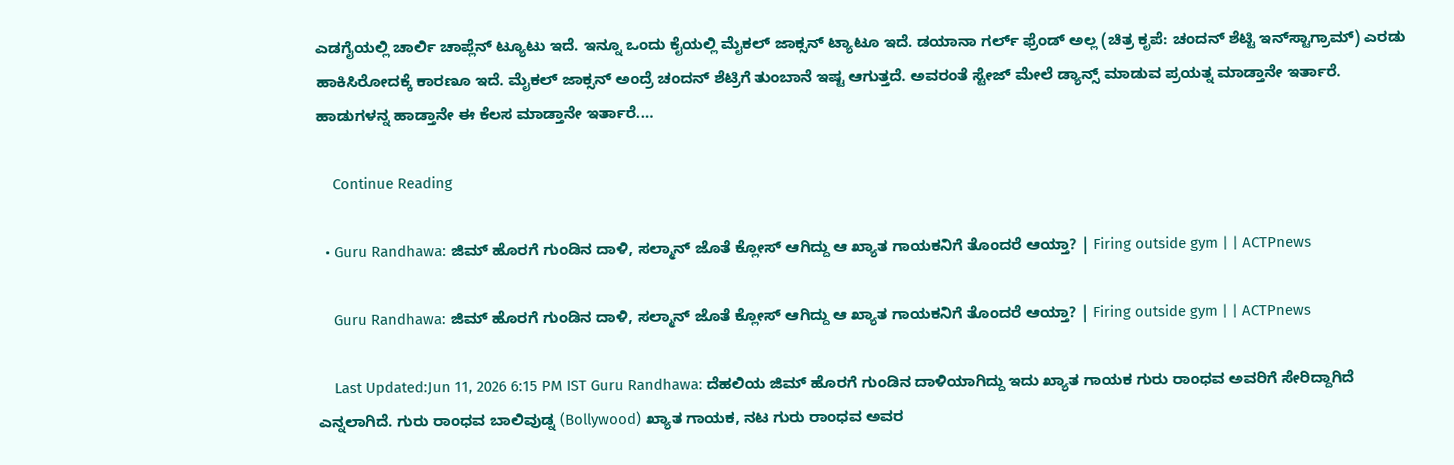ಎಡಗೈಯಲ್ಲಿ ಚಾರ್ಲಿ ಚಾಪ್ಲೆನ್ ಟ್ಯೂಟು ಇದೆ. ಇನ್ನೂ ಒಂದು ಕೈಯಲ್ಲಿ ಮೈಕಲ್ ಜಾಕ್ಸನ್ ಟ್ಯಾಟೂ ಇದೆ. ಡಯಾನಾ ಗರ್ಲ್‌ ಫ್ರೆಂಡ್‌ ಅಲ್ಲ (ಚಿತ್ರ ಕೃಪೆ: ಚಂದನ್ ಶೆಟ್ಟಿ ಇನ್‌ಸ್ಟಾಗ್ರಾಮ್) ಎರಡು ಹಾಕಿಸಿರೋದಕ್ಕೆ ಕಾರಣೂ ಇದೆ. ಮೈಕಲ್ ಜಾಕ್ಸನ್ ಅಂದ್ರೆ ಚಂದನ್ ಶೆಟ್ರಿಗೆ ತುಂಬಾನೆ ಇಷ್ಟ ಆಗುತ್ತದೆ. ಅವರಂತೆ ಸ್ಟೇಜ್ ಮೇಲೆ ಡ್ಯಾನ್ಸ್ ಮಾಡುವ ಪ್ರಯತ್ನ ಮಾಡ್ತಾನೇ ಇರ್ತಾರೆ. ಹಾಡುಗಳನ್ನ ಹಾಡ್ತಾನೇ ಈ ಕೆಲಸ ಮಾಡ್ತಾನೇ ಇರ್ತಾರೆ.…

    Continue Reading

  • Guru Randhawa: ಜಿಮ್ ಹೊರಗೆ ಗುಂಡಿನ ದಾಳಿ, ಸಲ್ಮಾನ್ ಜೊತೆ ಕ್ಲೋಸ್ ಆಗಿದ್ದು ಆ ಖ್ಯಾತ ಗಾಯಕನಿಗೆ ತೊಂದರೆ ಆಯ್ತಾ? | Firing outside gym | | ACTPnews

    Guru Randhawa: ಜಿಮ್ ಹೊರಗೆ ಗುಂಡಿನ ದಾಳಿ, ಸಲ್ಮಾನ್ ಜೊತೆ ಕ್ಲೋಸ್ ಆಗಿದ್ದು ಆ ಖ್ಯಾತ ಗಾಯಕನಿಗೆ ತೊಂದರೆ ಆಯ್ತಾ? | Firing outside gym | | ACTPnews

    Last Updated:Jun 11, 2026 6:15 PM IST Guru Randhawa: ದೆಹಲಿಯ ಜಿಮ್ ಹೊರಗೆ ಗುಂಡಿನ ದಾಳಿಯಾಗಿದ್ದು ಇದು ಖ್ಯಾತ ಗಾಯಕ ಗುರು ರಾಂಧವ ಅವರಿಗೆ ಸೇರಿದ್ದಾಗಿದೆ ಎನ್ನಲಾಗಿದೆ. ಗುರು ರಾಂಧವ ಬಾಲಿವುಡ್ನ (Bollywood) ಖ್ಯಾತ ಗಾಯಕ, ನಟ ಗುರು ರಾಂಧವ ಅವರ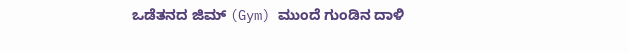ಒಡೆತನದ ಜಿಮ್ (Gym) ಮುಂದೆ ಗುಂಡಿನ ದಾಳಿ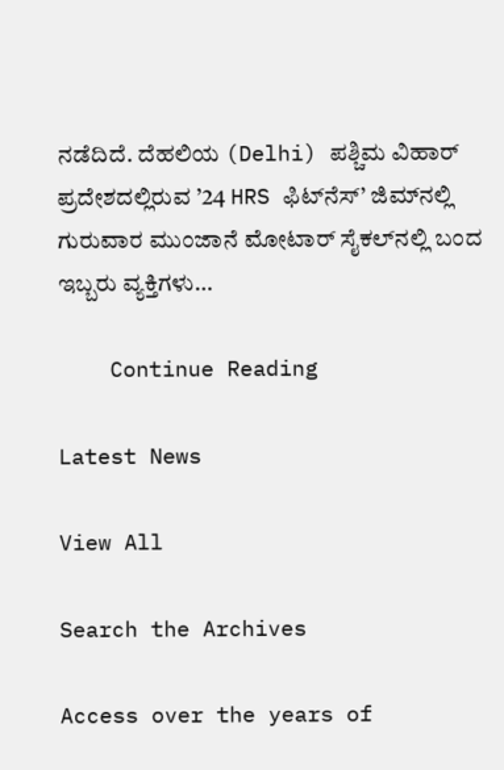ನಡೆದಿದೆ. ದೆಹಲಿಯ (Delhi) ಪಶ್ಚಿಮ ವಿಹಾರ್ ಪ್ರದೇಶದಲ್ಲಿರುವ ’24 HRS ಫಿಟ್‌ನೆಸ್’ ಜಿಮ್‌ನಲ್ಲಿ ಗುರುವಾರ ಮುಂಜಾನೆ ಮೋಟಾರ್ ಸೈಕಲ್‌ನಲ್ಲಿ ಬಂದ ಇಬ್ಬರು ವ್ಯಕ್ತಿಗಳು…

    Continue Reading

Latest News

View All

Search the Archives

Access over the years of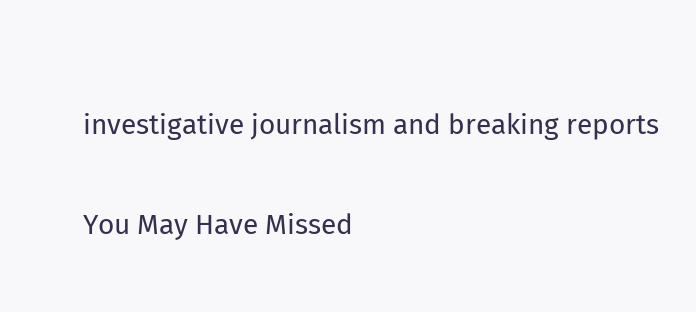investigative journalism and breaking reports

You May Have Missed